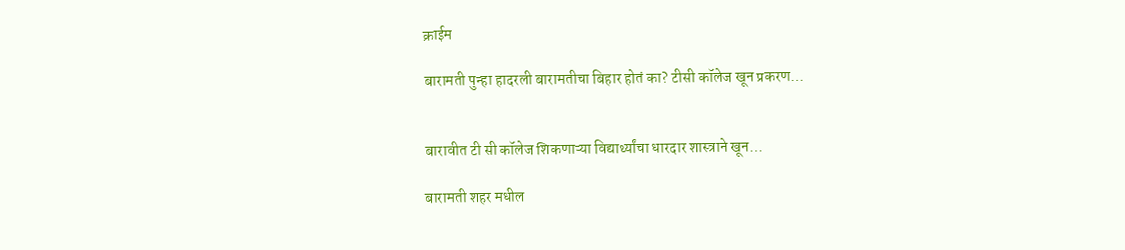क्राईम

बारामती पुन्हा हादरली बारामतीचा बिहार होतं का? टीसी कॉलेज खून प्रकरण…


बारावीत टी सी कॉलेज शिकणाऱ्या विद्यार्थ्यांचा धारदार शास्त्राने खून…

बारामती शहर मधील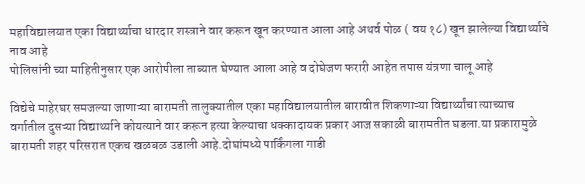महाविद्यालयात एका विद्यार्थ्याचा धारदार शस्त्राने वार करून खून करण्यात आला आहे अथर्व पोळ ( वय १८) खून झालेल्या विद्यार्थ्याचे नाव आहे
पोलिसांनी च्या माहितीनुसार एक आरोपीला ताब्यात घेण्यात आला आहे व दोघेजण फरारी आहेत तपास यंत्रणा चालू आहे

विद्येचे माहेरघर समजल्या जाणाऱ्या बारामती तालुक्यातील एका महाविद्यालयातील बारावीत शिकणाऱ्या विद्यार्थ्यांचा त्याच्याच वर्गातील दुसऱ्या विद्यार्थ्याने कोयत्याने वार करून हत्या केल्याचा धक्कादायक प्रकार आज सकाळी बारामतीत घडला.या प्रकारामुळे बारामती शहर परिसरात एकच खळबळ उडाली आहे.दोघांमध्ये पार्किंगला गाडी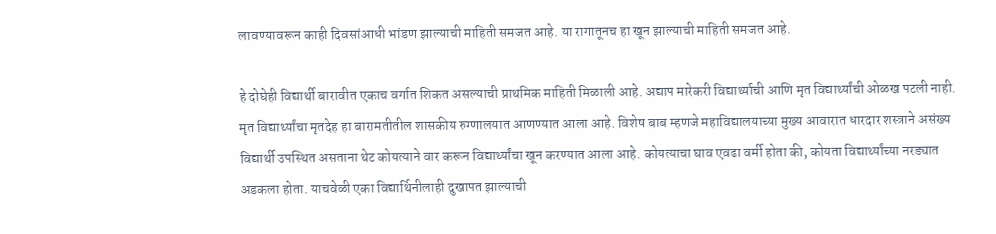लावण्यावरून काही दिवसांआधी भांडण झाल्याची माहिती समजत आहे. या रागातूनच हा खून झाल्याची माहिती समजत आहे.

हे दोघेही विद्यार्थी बारावीत एकाच वर्गात शिकत असल्याची प्राथमिक माहिती मिळाली आहे. अद्याप मारेकरी विद्यार्थ्याची आणि मृत विद्यार्थ्यांची ओळख पटली नाही. मृत विद्यार्थ्यांचा मृतदेह हा बारामतीतील शासकीय रुग्णालयात आणण्यात आला आहे. विशेष बाब म्हणजे महाविद्यालयाच्या मुख्य आवारात धारदार शस्त्राने असंख्य विद्यार्थी उपस्थित असताना थेट कोयत्याने वार करून विद्यार्थ्यांचा खून करण्यात आला आहे. कोयत्याचा घाव एवढा वर्मी होता की, कोयता विद्यार्थ्यांच्या नरड्यात अडकला होता. याचवेळी एका विद्यार्थिनीलाही दुखापत झाल्याची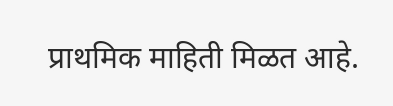प्राथमिक माहिती मिळत आहे.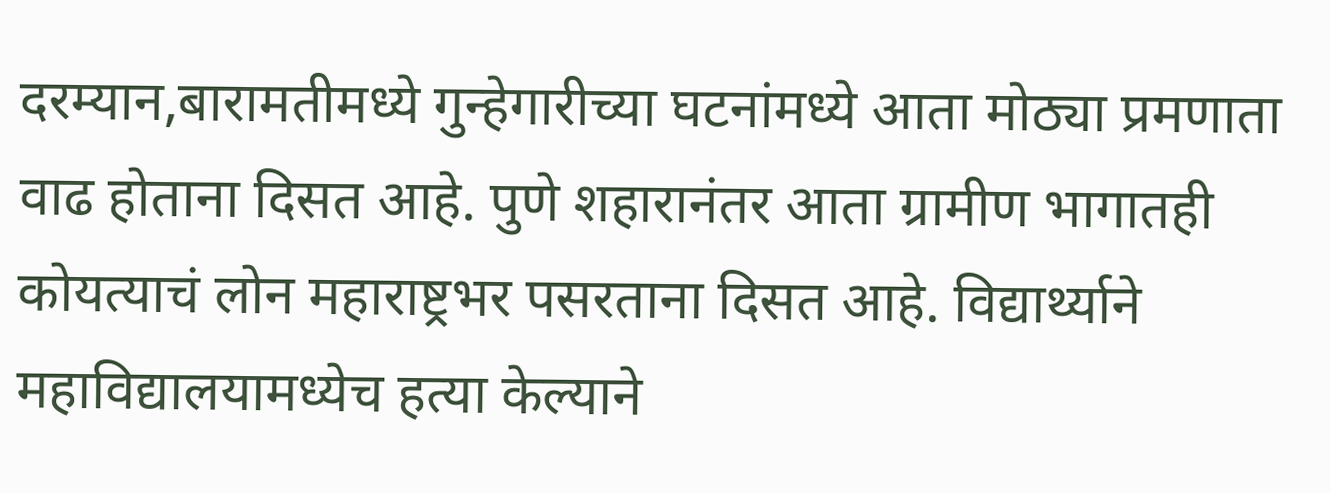दरम्यान,बारामतीमध्ये गुन्हेगारीच्या घटनांमध्ये आता मोठ्या प्रमणाता वाढ होताना दिसत आहे. पुणे शहारानंतर आता ग्रामीण भागातही कोयत्याचं लोन महाराष्ट्रभर पसरताना दिसत आहे. विद्यार्थ्याने महाविद्यालयामध्येच हत्या केल्याने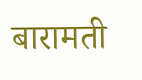बारामती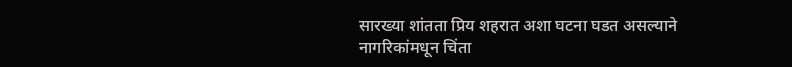सारख्या शांतता प्रिय शहरात अशा घटना घडत असल्याने नागरिकांमधून चिंता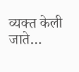व्यक्त केली जाते…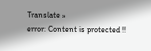Translate »
error: Content is protected !!